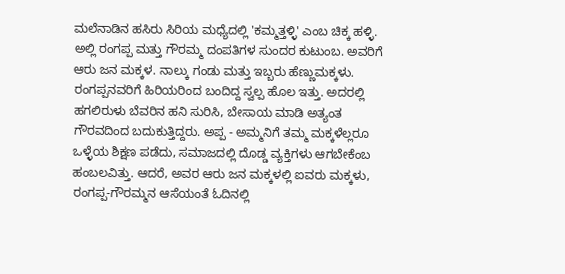ಮಲೆನಾಡಿನ ಹಸಿರು ಸಿರಿಯ ಮಧ್ಯೆದಲ್ಲಿ 'ಕಮ್ಮತ್ತಳ್ಳಿ' ಎಂಬ ಚಿಕ್ಕ ಹಳ್ಳಿ. ಅಲ್ಲಿ ರಂಗಪ್ಪ ಮತ್ತು ಗೌರಮ್ಮ ದಂಪತಿಗಳ ಸುಂದರ ಕುಟುಂಬ. ಅವರಿಗೆ ಆರು ಜನ ಮಕ್ಕಳ. ನಾಲ್ಕು ಗಂಡು ಮತ್ತು ಇಬ್ಬರು ಹೆಣ್ಣುಮಕ್ಕಳು. ರಂಗಪ್ಪನವರಿಗೆ ಹಿರಿಯರಿಂದ ಬಂದಿದ್ದ ಸ್ವಲ್ಪ ಹೊಲ ಇತ್ತು. ಅದರಲ್ಲಿ ಹಗಲಿರುಳು ಬೆವರಿನ ಹನಿ ಸುರಿಸಿ, ಬೇಸಾಯ ಮಾಡಿ ಅತ್ಯಂತ ಗೌರವದಿಂದ ಬದುಕುತ್ತಿದ್ದರು. ಅಪ್ಪ - ಅಮ್ಮನಿಗೆ ತಮ್ಮ ಮಕ್ಕಳೆಲ್ಲರೂ ಒಳ್ಳೆಯ ಶಿಕ್ಷಣ ಪಡೆದು, ಸಮಾಜದಲ್ಲಿ ದೊಡ್ಡ ವ್ಯಕ್ತಿಗಳು ಆಗಬೇಕೆಂಬ ಹಂಬಲವಿತ್ತು. ಆದರೆ, ಅವರ ಆರು ಜನ ಮಕ್ಕಳಲ್ಲಿ ಐವರು ಮಕ್ಕಳು, ರಂಗಪ್ಪ-ಗೌರಮ್ಮನ ಆಸೆಯಂತೆ ಓದಿನಲ್ಲಿ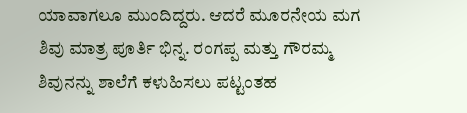ಯಾವಾಗಲೂ ಮುಂದಿದ್ದರು. ಆದರೆ ಮೂರನೇಯ ಮಗ ಶಿವು ಮಾತ್ರ ಪೂರ್ತಿ ಭಿನ್ನ. ರಂಗಪ್ಪ ಮತ್ತು ಗೌರಮ್ಮ ಶಿವುನನ್ನು ಶಾಲೆಗೆ ಕಳುಹಿಸಲು ಪಟ್ಟಂತಹ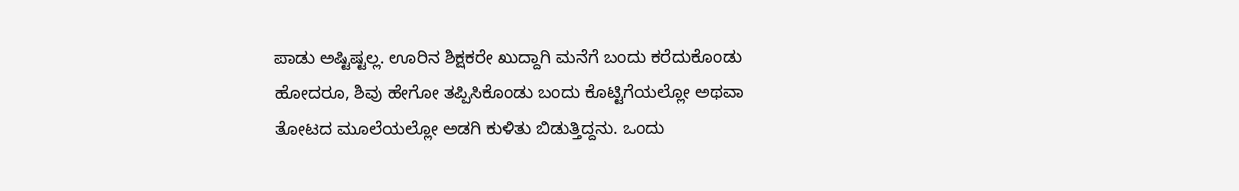ಪಾಡು ಅಷ್ಟಿಷ್ಟಲ್ಲ. ಊರಿನ ಶಿಕ್ಷಕರೇ ಖುದ್ದಾಗಿ ಮನೆಗೆ ಬಂದು ಕರೆದುಕೊಂಡು ಹೋದರೂ, ಶಿವು ಹೇಗೋ ತಪ್ಪಿಸಿಕೊಂಡು ಬಂದು ಕೊಟ್ಟಿಗೆಯಲ್ಲೋ ಅಥವಾ ತೋಟದ ಮೂಲೆಯಲ್ಲೋ ಅಡಗಿ ಕುಳಿತು ಬಿಡುತ್ತಿದ್ದನು. ಒಂದು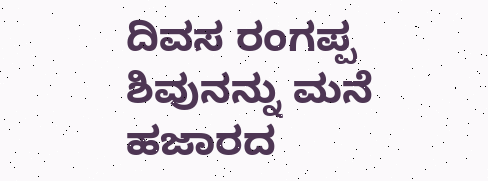ದಿವಸ ರಂಗಪ್ಪ ಶಿವುನನ್ನು ಮನೆ ಹಜಾರದ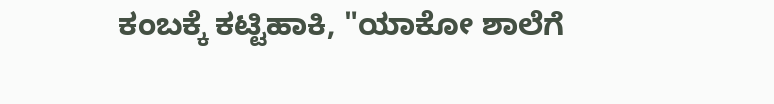ಕಂಬಕ್ಕೆ ಕಟ್ಟಿಹಾಕಿ, "ಯಾಕೋ ಶಾಲೆಗೆ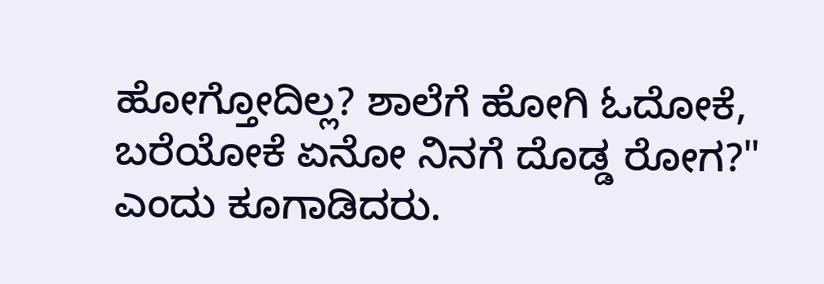ಹೋಗ್ತೋದಿಲ್ಲ? ಶಾಲೆಗೆ ಹೋಗಿ ಓದೋಕೆ, ಬರೆಯೋಕೆ ಏನೋ ನಿನಗೆ ದೊಡ್ಡ ರೋಗ?" ಎಂದು ಕೂಗಾಡಿದರು.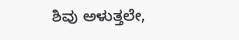ಶಿವು ಅಳುತ್ತಲೇ,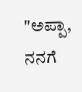"ಅಪ್ಪಾ, ನನಗೆ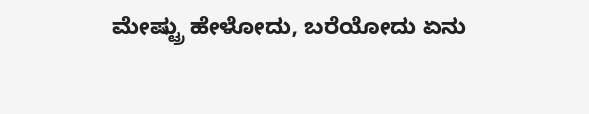ಮೇಷ್ಟ್ರು ಹೇಳೋದು, ಬರೆಯೋದು ಏನು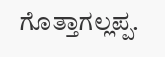ಗೊತ್ತಾಗಲ್ಲಪ್ಪ.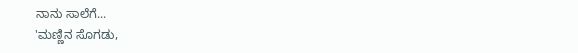ನಾನು ಸಾಲೆಗೆ...
'ಮಣ್ಣಿನ ಸೊಗಡು,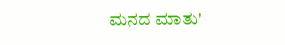ಮನದ ಮಾತು'